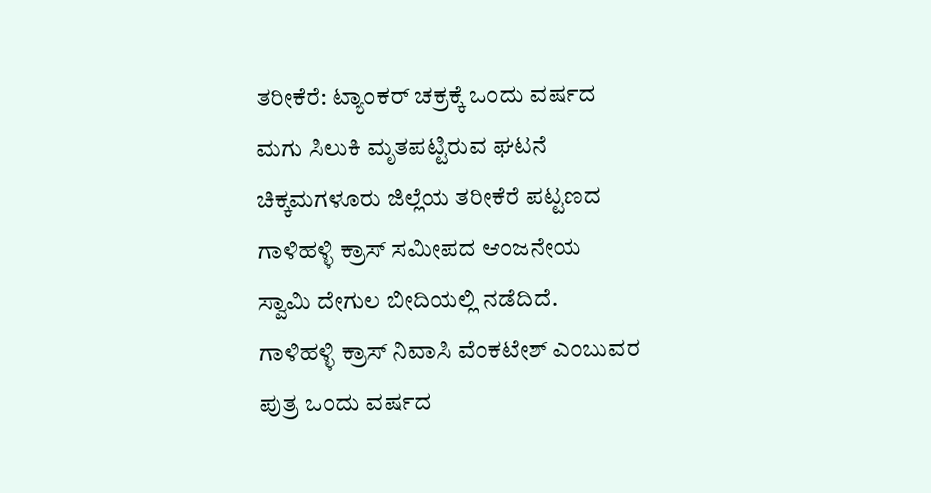ತರೀಕೆರೆ: ಟ್ಯಾಂಕರ್ ಚಕ್ರಕ್ಕೆ ಒಂದು ವರ್ಷದ ಮಗು ಸಿಲುಕಿ ಮೃತಪಟ್ಟಿರುವ ಘಟನೆ ಚಿಕ್ಕಮಗಳೂರು ಜಿಲ್ಲೆಯ ತರೀಕೆರೆ ಪಟ್ಟಣದ ಗಾಳಿಹಳ್ಳಿ ಕ್ರಾಸ್ ಸಮೀಪದ ಆಂಜನೇಯ ಸ್ವಾಮಿ ದೇಗುಲ ಬೀದಿಯಲ್ಲಿ ನಡೆದಿದೆ.
ಗಾಳಿಹಳ್ಳಿ ಕ್ರಾಸ್ ನಿವಾಸಿ ವೆಂಕಟೇಶ್ ಎಂಬುವರ ಪುತ್ರ ಒಂದು ವರ್ಷದ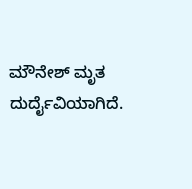ಮೌನೇಶ್ ಮೃತ ದುರ್ದೈವಿಯಾಗಿದೆ.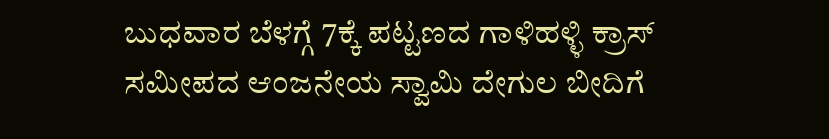ಬುಧವಾರ ಬೆಳಗ್ಗೆ 7ಕ್ಕೆ ಪಟ್ಟಣದ ಗಾಳಿಹಳ್ಳಿ ಕ್ರಾಸ್ ಸಮೀಪದ ಆಂಜನೇಯ ಸ್ವಾಮಿ ದೇಗುಲ ಬೀದಿಗೆ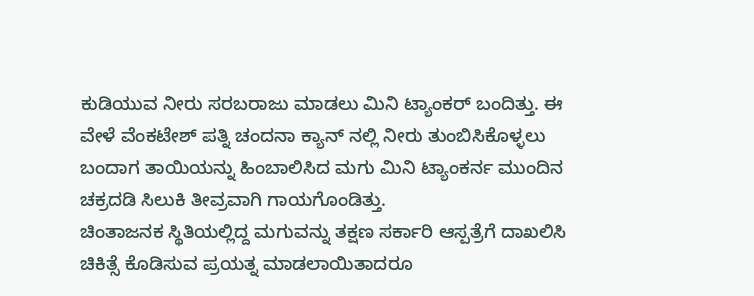ಕುಡಿಯುವ ನೀರು ಸರಬರಾಜು ಮಾಡಲು ಮಿನಿ ಟ್ಯಾಂಕರ್ ಬಂದಿತ್ತು. ಈ ವೇಳೆ ವೆಂಕಟೇಶ್ ಪತ್ನಿ ಚಂದನಾ ಕ್ಯಾನ್ ನಲ್ಲಿ ನೀರು ತುಂಬಿಸಿಕೊಳ್ಳಲು ಬಂದಾಗ ತಾಯಿಯನ್ನು ಹಿಂಬಾಲಿಸಿದ ಮಗು ಮಿನಿ ಟ್ಯಾಂಕರ್ನ ಮುಂದಿನ ಚಕ್ರದಡಿ ಸಿಲುಕಿ ತೀವ್ರವಾಗಿ ಗಾಯಗೊಂಡಿತ್ತು.
ಚಿಂತಾಜನಕ ಸ್ಥಿತಿಯಲ್ಲಿದ್ದ ಮಗುವನ್ನು ತಕ್ಷಣ ಸರ್ಕಾರಿ ಆಸ್ಪತ್ರೆಗೆ ದಾಖಲಿಸಿ ಚಿಕಿತ್ಸೆ ಕೊಡಿಸುವ ಪ್ರಯತ್ನ ಮಾಡಲಾಯಿತಾದರೂ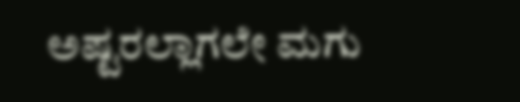ಅಷ್ಟರಲ್ಲಾಗಲೇ ಮಗು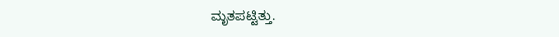ಮೃತಪಟ್ಟಿತ್ತು.